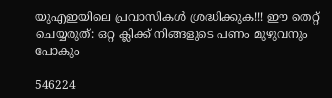യുഎഇയിലെ പ്രവാസികൾ ശ്രദ്ധിക്കുക!!! ഈ തെറ്റ് ചെയ്യരുത്: ഒറ്റ ക്ലിക്ക് നിങ്ങളുടെ പണം മുഴുവനും പോകും

546224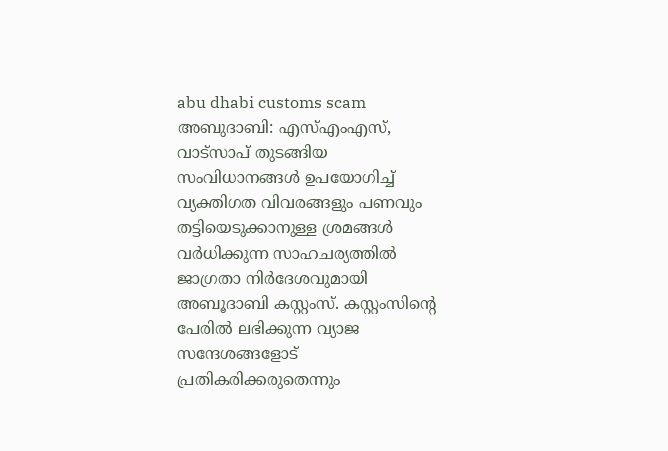abu dhabi customs scam അബുദാബി: എസ്എംഎസ്, വാട്സാപ് തുടങ്ങിയ സംവിധാനങ്ങൾ ഉപയോഗിച്ച് വ്യക്തിഗത വിവരങ്ങളും പണവും തട്ടിയെടുക്കാനുള്ള ശ്രമങ്ങൾ വർധിക്കുന്ന സാഹചര്യത്തിൽ ജാഗ്രതാ നിർദേശവുമായി അബൂദാബി കസ്റ്റംസ്. കസ്റ്റംസിന്റെ പേരിൽ ലഭിക്കുന്ന വ്യാജ സന്ദേശങ്ങളോട് പ്രതികരിക്കരുതെന്നും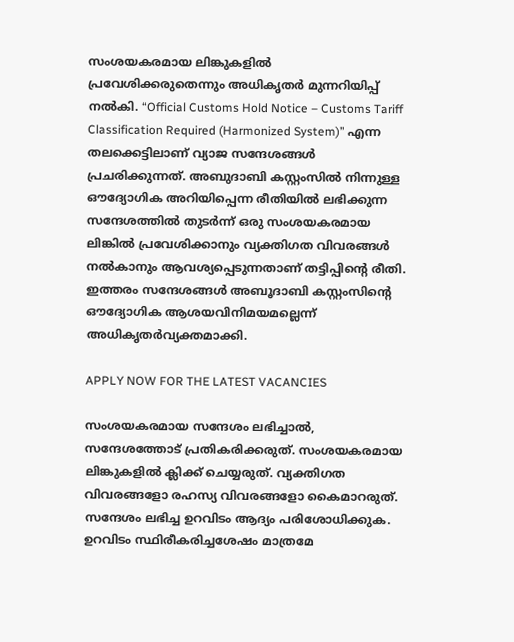സംശയകരമായ ലിങ്കുകളിൽ പ്രവേശിക്കരുതെന്നും അധികൃതർ മുന്നറിയിപ്പ് നൽകി. “Official Customs Hold Notice – Customs Tariff Classification Required (Harmonized System)” എന്ന തലക്കെട്ടിലാണ് വ്യാജ സന്ദേശങ്ങൾ പ്രചരിക്കുന്നത്. അബുദാബി കസ്റ്റംസിൽ നിന്നുള്ള ഔദ്യോഗിക അറിയിപ്പെന്ന രീതിയിൽ ലഭിക്കുന്ന സന്ദേശത്തിൽ തുടർന്ന് ഒരു സംശയകരമായ ലിങ്കിൽ പ്രവേശിക്കാനും വ്യക്തിഗത വിവരങ്ങൾ നൽകാനും ആവശ്യപ്പെടുന്നതാണ് തട്ടിപ്പിന്റെ രീതി. ഇത്തരം സന്ദേശങ്ങൾ അബൂദാബി കസ്റ്റംസിന്റെ ഔദ്യോഗിക ആശയവിനിമയമല്ലെന്ന് അധികൃതർവ്യക്തമാക്കി.

APPLY NOW FOR THE LATEST VACANCIES

സംശയകരമായ സന്ദേശം ലഭിച്ചാൽ, സന്ദേശത്തോട് പ്രതികരിക്കരുത്. സംശയകരമായ ലിങ്കുകളിൽ ക്ലിക്ക് ചെയ്യരുത്. വ്യക്തിഗത വിവരങ്ങളോ രഹസ്യ വിവരങ്ങളോ കൈമാറരുത്. സന്ദേശം ലഭിച്ച ഉറവിടം ആദ്യം പരിശോധിക്കുക. ഉറവിടം സ്ഥിരീകരിച്ചശേഷം മാത്രമേ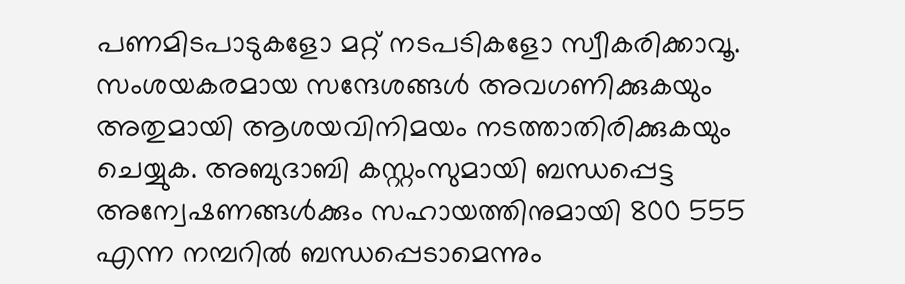പണമിടപാടുകളോ മറ്റ് നടപടികളോ സ്വീകരിക്കാവൂ. സംശയകരമായ സന്ദേശങ്ങൾ അവഗണിക്കുകയും അതുമായി ആശയവിനിമയം നടത്താതിരിക്കുകയും ചെയ്യുക. അബുദാബി കസ്റ്റംസുമായി ബന്ധപ്പെട്ട അന്വേഷണങ്ങൾക്കും സഹായത്തിനുമായി 800 555 എന്ന നമ്പറിൽ ബന്ധപ്പെടാമെന്നും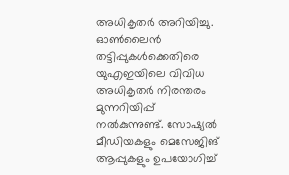അധികൃതർ അറിയിച്ചു. ഓൺലൈൻ തട്ടിപ്പുകൾക്കെതിരെ യുഎഇയിലെ വിവിധ അധികൃതർ നിരന്തരം മുന്നറിയിപ്പ് നൽകുന്നുണ്ട്. സോഷ്യൽ മീഡിയകളും മെസേജിങ് ആപ്പുകളും ഉപയോഗിച്ച്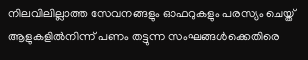നിലവിലില്ലാത്ത സേവനങ്ങളും ഓഫറുകളും പരസ്യം ചെയ്ത് ആളുകളിൽനിന്ന് പണം തട്ടുന്ന സംഘങ്ങൾക്കെതിരെ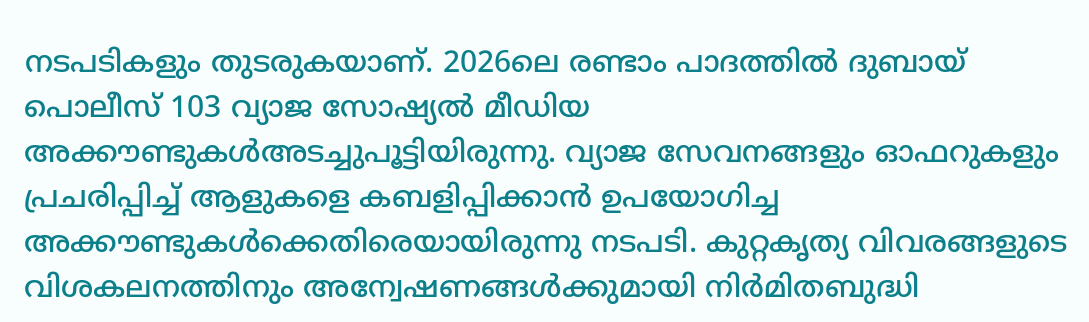നടപടികളും തുടരുകയാണ്. 2026ലെ രണ്ടാം പാദത്തിൽ ദുബായ് പൊലീസ് 103 വ്യാജ സോഷ്യൽ മീഡിയ അക്കൗണ്ടുകൾഅടച്ചുപൂട്ടിയിരുന്നു. വ്യാജ സേവനങ്ങളും ഓഫറുകളും പ്രചരിപ്പിച്ച് ആളുകളെ കബളിപ്പിക്കാൻ ഉപയോഗിച്ച അക്കൗണ്ടുകൾക്കെതിരെയായിരുന്നു നടപടി. കുറ്റകൃത്യ വിവരങ്ങളുടെ വിശകലനത്തിനും അന്വേഷണങ്ങൾക്കുമായി നിർമിതബുദ്ധി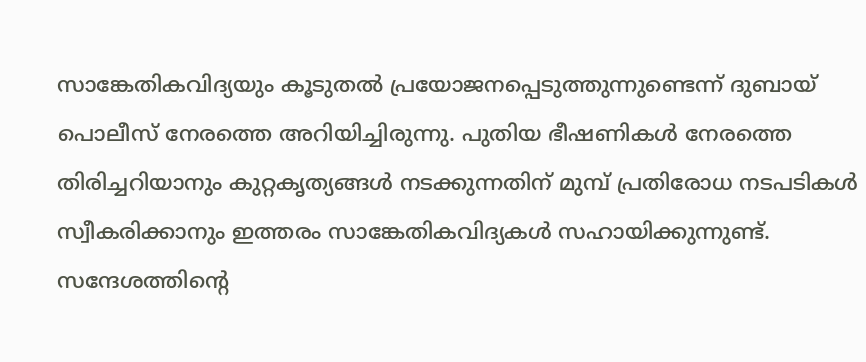സാങ്കേതികവിദ്യയും കൂടുതൽ പ്രയോജനപ്പെടുത്തുന്നുണ്ടെന്ന് ദുബായ് പൊലീസ് നേരത്തെ അറിയിച്ചിരുന്നു. പുതിയ ഭീഷണികൾ നേരത്തെ തിരിച്ചറിയാനും കുറ്റകൃത്യങ്ങൾ നടക്കുന്നതിന് മുമ്പ് പ്രതിരോധ നടപടികൾ സ്വീകരിക്കാനും ഇത്തരം സാങ്കേതികവിദ്യകൾ സഹായിക്കുന്നുണ്ട്. സന്ദേശത്തിന്റെ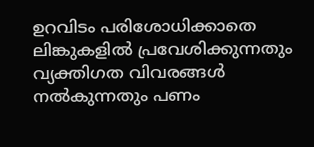ഉറവിടം പരിശോധിക്കാതെ ലിങ്കുകളിൽ പ്രവേശിക്കുന്നതും വ്യക്തിഗത വിവരങ്ങൾ നൽകുന്നതും പണം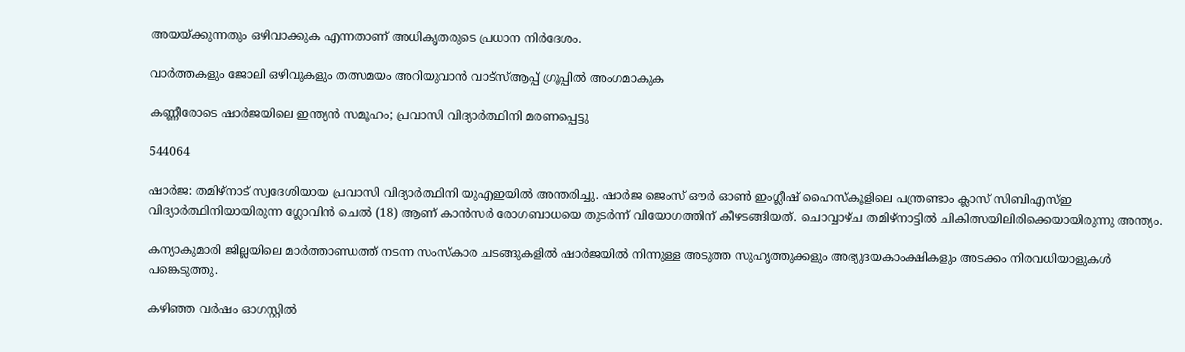അയയ്ക്കുന്നതും ഒഴിവാക്കുക എന്നതാണ് അധികൃതരുടെ പ്രധാന നിർദേശം.

വാർത്തകളും ജോലി ഒഴിവുകളും തത്സമയം അറിയുവാൻ വാട്സ്ആപ്പ് ഗ്രൂപ്പിൽ അംഗമാകുക

കണ്ണീരോടെ ഷാർജയിലെ ഇന്ത്യൻ സമൂഹം; പ്രവാസി വിദ്യാർത്ഥിനി മരണപ്പെട്ടു

544064

ഷാർജ: തമിഴ്‌നാട് സ്വദേശിയായ പ്രവാസി വിദ്യാർത്ഥിനി യുഎഇയിൽ അന്തരിച്ചു. ഷാർജ ജെംസ് ഔർ ഓൺ ഇംഗ്ലീഷ് ഹൈസ്‌കൂളിലെ പന്ത്രണ്ടാം ക്ലാസ് സിബിഎസ്ഇ വിദ്യാർത്ഥിനിയായിരുന്ന ഗ്ലോവിൻ ചെൽ (18) ആണ് കാൻസർ രോഗബാധയെ തുടർന്ന് വിയോഗത്തിന് കീഴടങ്ങിയത്. ചൊവ്വാഴ്ച തമിഴ്‌നാട്ടിൽ ചികിത്സയിലിരിക്കെയായിരുന്നു അന്ത്യം.

കന്യാകുമാരി ജില്ലയിലെ മാർത്താണ്ഡത്ത് നടന്ന സംസ്കാര ചടങ്ങുകളിൽ ഷാർജയിൽ നിന്നുള്ള അടുത്ത സുഹൃത്തുക്കളും അഭ്യുദയകാംക്ഷികളും അടക്കം നിരവധിയാളുകൾ പങ്കെടുത്തു.

കഴിഞ്ഞ വർഷം ഓഗസ്റ്റിൽ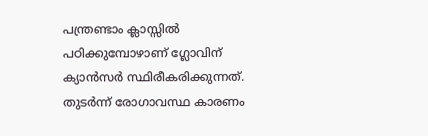പന്ത്രണ്ടാം ക്ലാസ്സിൽ പഠിക്കുമ്പോഴാണ് ഗ്ലോവിന് ക്യാൻസർ സ്ഥിരീകരിക്കുന്നത്. തുടർന്ന് രോഗാവസ്ഥ കാരണം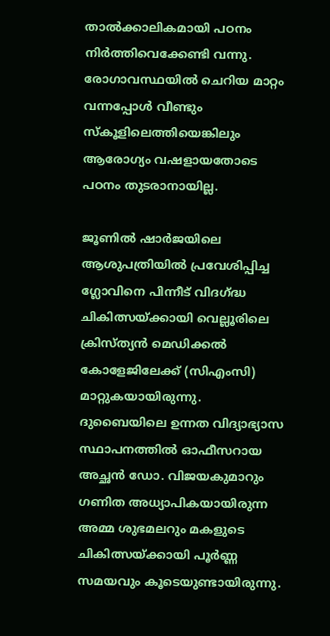താൽക്കാലികമായി പഠനം നിർത്തിവെക്കേണ്ടി വന്നു. രോഗാവസ്ഥയിൽ ചെറിയ മാറ്റം വന്നപ്പോൾ വീണ്ടും സ്കൂളിലെത്തിയെങ്കിലും ആരോഗ്യം വഷളായതോടെ പഠനം തുടരാനായില്ല.

ജൂണിൽ ഷാർജയിലെ ആശുപത്രിയിൽ പ്രവേശിപ്പിച്ച ഗ്ലോവിനെ പിന്നീട് വിദഗ്ദ്ധ ചികിത്സയ്ക്കായി വെല്ലൂരിലെ ക്രിസ്ത്യൻ മെഡിക്കൽ കോളേജിലേക്ക് (സിഎംസി) മാറ്റുകയായിരുന്നു. ദുബൈയിലെ ഉന്നത വിദ്യാഭ്യാസ സ്ഥാപനത്തിൽ ഓഫീസറായ അച്ഛൻ ഡോ. വിജയകുമാറും ഗണിത അധ്യാപികയായിരുന്ന അമ്മ ശുഭമലറും മകളുടെ ചികിത്സയ്ക്കായി പൂർണ്ണ സമയവും കൂടെയുണ്ടായിരുന്നു.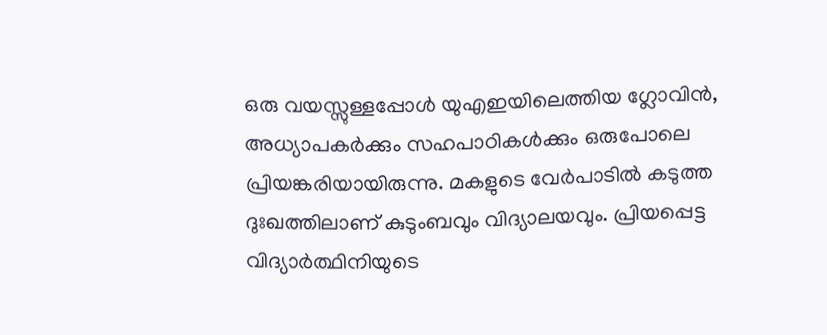ഒരു വയസ്സുള്ളപ്പോൾ യുഎഇയിലെത്തിയ ഗ്ലോവിൻ, അധ്യാപകർക്കും സഹപാഠികൾക്കും ഒരുപോലെ പ്രിയങ്കരിയായിരുന്നു. മകളുടെ വേർപാടിൽ കടുത്ത ദുഃഖത്തിലാണ് കുടുംബവും വിദ്യാലയവും. പ്രിയപ്പെട്ട വിദ്യാർത്ഥിനിയുടെ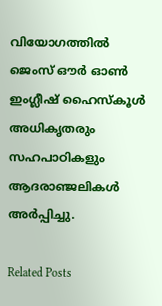വിയോഗത്തിൽ ജെംസ് ഔർ ഓൺ ഇംഗ്ലീഷ് ഹൈസ്‌കൂൾ അധികൃതരും സഹപാഠികളും ആദരാഞ്ജലികൾ അർപ്പിച്ചു.

Related Posts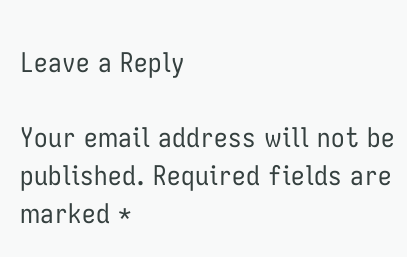Leave a Reply

Your email address will not be published. Required fields are marked *